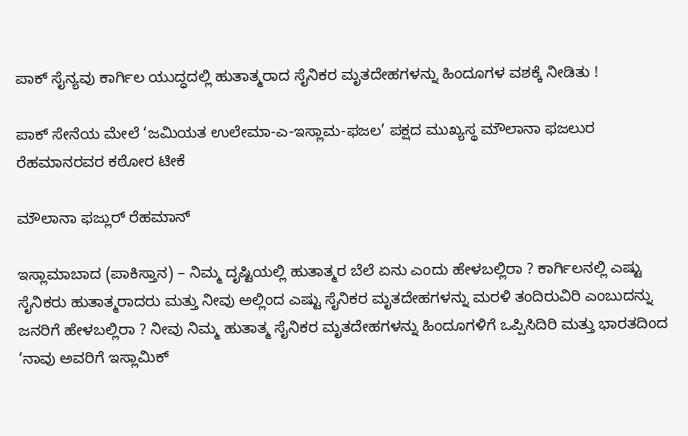ಪಾಕ್ ಸೈನ್ಯವು ಕಾರ್ಗಿಲ ಯುದ್ಧದಲ್ಲಿ ಹುತಾತ್ಮರಾದ ಸೈನಿಕರ ಮೃತದೇಹಗಳನ್ನು ಹಿಂದೂಗಳ ವಶಕ್ಕೆ ನೀಡಿತು !

ಪಾಕ್ ಸೇನೆಯ ಮೇಲೆ ‘ಜಮಿಯತ ಉಲೇಮಾ-ಎ-ಇಸ್ಲಾಮ-ಫಜಲ’ ಪಕ್ಷದ ಮುಖ್ಯಸ್ಥ ಮೌಲಾನಾ ಫಜಲುರ ರೆಹಮಾನರವರ ಕಠೋರ ಟೀಕೆ

ಮೌಲಾನಾ ಫಜ್ಲುರ್ ರೆಹಮಾನ್

ಇಸ್ಲಾಮಾಬಾದ (ಪಾಕಿಸ್ತಾನ) – ನಿಮ್ಮ ದೃಷ್ಟಿಯಲ್ಲಿ ಹುತಾತ್ಮರ ಬೆಲೆ ಏನು ಎಂದು ಹೇಳಬಲ್ಲಿರಾ ? ಕಾರ್ಗಿಲ‌ನಲ್ಲಿ ಎಷ್ಟು ಸೈನಿಕರು ಹುತಾತ್ಮರಾದರು ಮತ್ತು ನೀವು ಅಲ್ಲಿಂದ ಎಷ್ಟು ಸೈನಿಕರ ಮೃತದೇಹಗಳನ್ನು ಮರಳಿ ತಂದಿರುವಿರಿ ಎಂಬುದನ್ನು ಜನರಿಗೆ ಹೇಳಬಲ್ಲಿರಾ ? ನೀವು ನಿಮ್ಮ ಹುತಾತ್ಮ ಸೈನಿಕರ ಮೃತದೇಹಗಳನ್ನು ಹಿಂದೂಗಳಿಗೆ ಒಪ್ಪಿಸಿದಿರಿ ಮತ್ತು ಭಾರತದಿಂದ ‘ನಾವು ಅವರಿಗೆ ಇಸ್ಲಾಮಿಕ್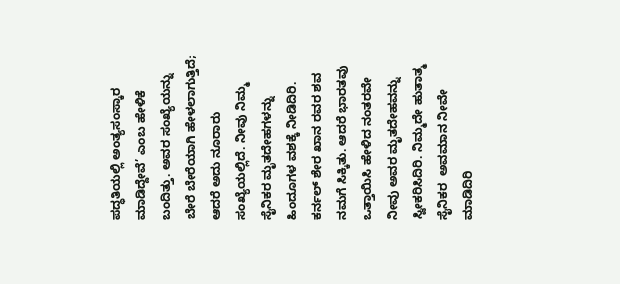ಪದ್ಧತಿಯಲ್ಲಿ ಅಂತ್ಯಸಂಸ್ಕಾರ ಮಾಡಿದ್ದೇವೆ’ ಎಂಬ ಹೇಳಿಕೆ ಬಂದಿತ್ತು. ಅವರ ಸಂಖ್ಯೆಯನ್ನು ಬೇರೆ ಬೇರೆಯಾಗಿ ಹೇಳಲಾಗುತ್ತಿದೆ; ಆದರೆ ಅದು ನೂರಾರು ಸಂಖ್ಯೆಯಲ್ಲಿದೆ. ನೀವು ನಿಮ್ಮ ಸೈನಿಕರ ಮೃತದೇಹಗಳನ್ನು ಹಿಂದೂಗಳ ವಶಕ್ಕೆ ನೀಡಿದಿರಿ. ಕರ್ನಲ್ ಶೇರ ಖಾನ ರವರ ಶವ ನಮಗೆ ಸಿಕ್ಕಿತು. ಆದರೆ ಭಾರತವು ಒತ್ತಾಯಿಸಿ ಹೇಳಿದ ನಂತರವೇ ನೀವು ಅವರ ಮೃತದೇಹವನ್ನು ಸ್ವೀಕರಿಸಿದಿರಿ. ನಿಮ್ಮದೇ ಹುತಾತ್ಮ ಸೈನಿಕರ  ಅವಮಾನ ನೀವೇ ಮಾಡಿದಿರಿ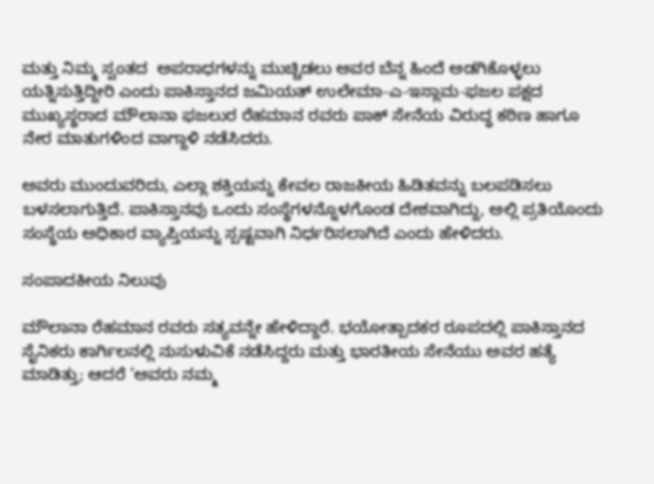ಮತ್ತು ನಿಮ್ಮ ಸ್ವಂತದ  ಅಪರಾಧಗಳನ್ನು ಮುಚ್ಚಿಡಲು ಅವರ ಬೆನ್ನ ಹಿಂದೆ ಅಡಗಿಕೊಳ್ಳಲು ಯತ್ನಿಸುತ್ತಿದ್ದೀರಿ ಎಂದು ಪಾಕಿಸ್ತಾನದ ಜಮಿಯತ್ ಉಲೇಮಾ-ಎ-ಇಸ್ಲಾಮ-ಫಜಲ ಪಕ್ಷದ ಮುಖ್ಯಸ್ಥರಾದ ಮೌಲಾನಾ ಫಜಲುರ ರೆಹಮಾನ ರವರು ಪಾಕ್ ಸೇನೆಯ ವಿರುದ್ಧ ಕಠಿಣ ಹಾಗೂ ನೇರ ಮಾತುಗಳಿಂದ ವಾಗ್ದಾಳಿ ನಡೆಸಿದರು.

ಅವರು ಮುಂದುವರಿದು, ಎಲ್ಲಾ ಶಕ್ತಿಯನ್ನು ಕೇವಲ ರಾಜಕೀಯ ಹಿಡಿತವನ್ನು ಬಲಪಡಿಸಲು ಬಳಸಲಾಗುತ್ತಿದೆ. ಪಾಕಿಸ್ತಾನವು ಒಂದು ಸಂಸ್ಥೆಗಳನ್ನೊಳಗೊಂಡ ದೇಶವಾಗಿದ್ದು, ಅಲ್ಲಿ ಪ್ರತಿಯೊಂದು ಸಂಸ್ಥೆಯ ಅಧಿಕಾರ ವ್ಯಾಪ್ತಿಯನ್ನು ಸ್ಪಷ್ಟವಾಗಿ ನಿರ್ಧರಿಸಲಾಗಿದೆ ಎಂದು ಹೇಳಿದರು.

ಸಂಪಾದಕೀಯ ನಿಲುವು

ಮೌಲಾನಾ ರೆಹಮಾನ ರವರು ಸತ್ಯವನ್ನೇ ಹೇಳಿದ್ದಾರೆ. ಭಯೋತ್ಪಾದಕರ ರೂಪದಲ್ಲಿ ಪಾಕಿಸ್ತಾನದ ಸೈನಿಕರು ಕಾರ್ಗಿಲನಲ್ಲಿ ನುಸುಳುವಿಕೆ ನಡೆಸಿದ್ದರು ಮತ್ತು ಭಾರತೀಯ ಸೇನೆಯು ಅವರ ಹತ್ಯೆ ಮಾಡಿತ್ತು; ಆದರೆ ‘ಅವರು ನಮ್ಮ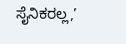ಸೈನಿಕರಲ್ಲ,’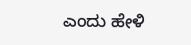ಎಂದು ಹೇಳಿ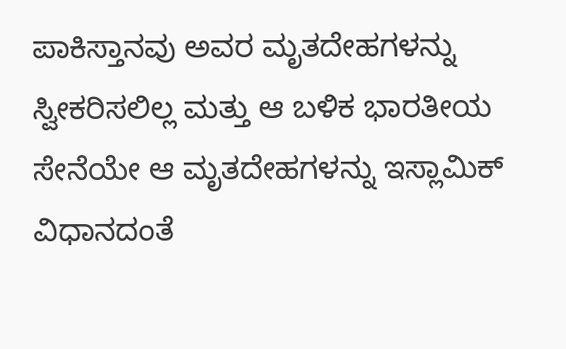ಪಾಕಿಸ್ತಾನವು ಅವರ ಮೃತದೇಹಗಳನ್ನು ಸ್ವೀಕರಿಸಲಿಲ್ಲ ಮತ್ತು ಆ ಬಳಿಕ ಭಾರತೀಯ ಸೇನೆಯೇ ಆ ಮೃತದೇಹಗಳನ್ನು ಇಸ್ಲಾಮಿಕ್ ವಿಧಾನದಂತೆ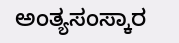ಅಂತ್ಯಸಂಸ್ಕಾರ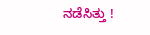ನಡೆಸಿತ್ತು !